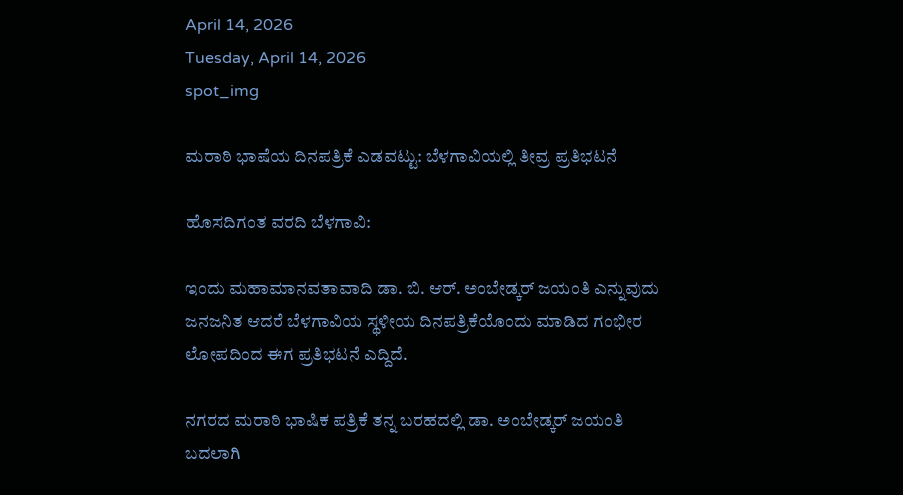April 14, 2026
Tuesday, April 14, 2026
spot_img

ಮರಾಠಿ ಭಾಷೆಯ ದಿನಪತ್ರಿಕೆ ಎಡವಟ್ಟು: ಬೆಳಗಾವಿಯಲ್ಲಿ ತೀವ್ರ ಪ್ರತಿಭಟನೆ

ಹೊಸದಿಗಂತ ವರದಿ ಬೆಳಗಾವಿ:

ಇಂದು ಮಹಾಮಾನವತಾವಾದಿ ಡಾ. ಬಿ. ಆರ್. ಅಂಬೇಡ್ಕರ್ ಜಯಂತಿ ಎನ್ನುವುದು ಜನಜನಿತ ಆದರೆ ಬೆಳಗಾವಿಯ ಸ್ಥಳೀಯ ದಿನಪತ್ರಿಕೆಯೊಂದು ಮಾಡಿದ ಗಂಭೀರ ಲೋಪದಿಂದ ಈಗ ಪ್ರತಿಭಟನೆ ಎದ್ದಿದೆ.

ನಗರದ ಮರಾಠಿ ಭಾಷಿಕ ಪತ್ರಿಕೆ ತನ್ನ ಬರಹದಲ್ಲಿ ಡಾ. ಅಂಬೇಡ್ಕರ್ ಜಯಂತಿ ಬದಲಾಗಿ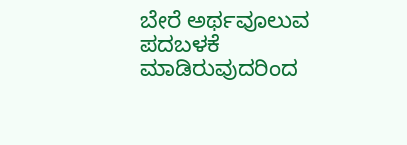ಬೇರೆ ಅರ್ಥವೂಲುವ ಪದಬಳಕೆ ಮಾಡಿರುವುದರಿಂದ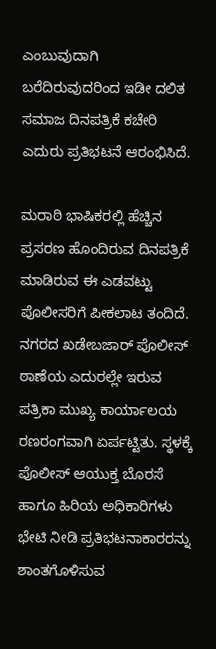ಎಂಬುವುದಾಗಿ ಬರೆದಿರುವುದರಿಂದ ಇಡೀ ದಲಿತ ಸಮಾಜ ದಿನಪತ್ರಿಕೆ ಕಚೇರಿ ಎದುರು ಪ್ರತಿಭಟನೆ ಆರಂಭಿಸಿದೆ.

ಮರಾಠಿ ಭಾಷಿಕರಲ್ಲಿ ಹೆಚ್ಚಿನ ಪ್ರಸರಣ ಹೊಂದಿರುವ ದಿನಪತ್ರಿಕೆ ಮಾಡಿರುವ ಈ ಎಡವಟ್ಟು ಪೊಲೀಸರಿಗೆ ಪೀಕಲಾಟ ತಂದಿದೆ.
ನಗರದ ಖಡೇಬಜಾರ್ ಪೊಲೀಸ್ ಠಾಣೆಯ ಎದುರಲ್ಲೇ ಇರುವ ಪತ್ರಿಕಾ ಮುಖ್ಯ ಕಾರ್ಯಾಲಯ ರಣರಂಗವಾಗಿ ಏರ್ಪಟ್ಟಿತು. ಸ್ಥಳಕ್ಕೆ ಪೊಲೀಸ್ ಆಯುಕ್ತ ಬೊರಸೆ ಹಾಗೂ ಹಿರಿಯ ಅಧಿಕಾರಿಗಳು ಭೇಟಿ ನೀಡಿ ಪ್ರತಿಭಟನಾಕಾರರನ್ನು ಶಾಂತಗೊಳಿಸುವ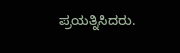ಪ್ರಯತ್ನಿಸಿದರು.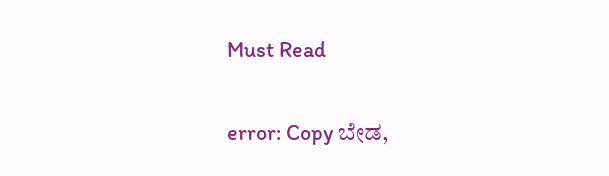Must Read

error: Copy ಬೇಡ,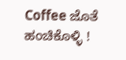Coffee ಜೊತೆ ಹಂಚಿಕೊಳ್ಳಿ !